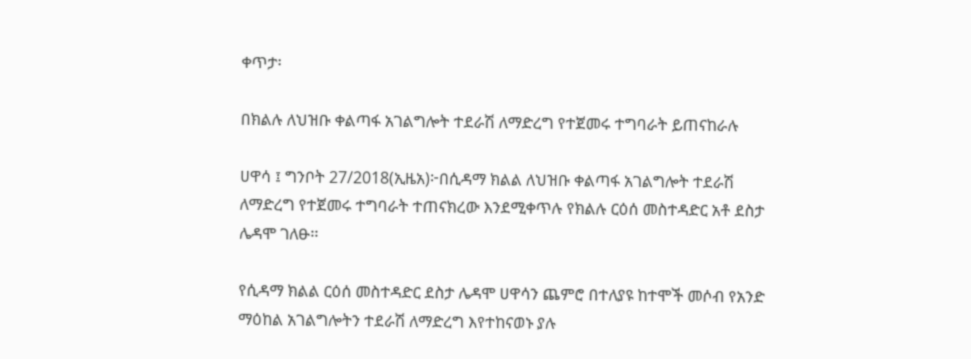ቀጥታ፡

በክልሉ ለህዝቡ ቀልጣፋ አገልግሎት ተደራሽ ለማድረግ የተጀመሩ ተግባራት ይጠናከራሉ

ሀዋሳ ፤ ግንቦት 27/2018(ኢዜአ)፦በሲዳማ ክልል ለህዝቡ ቀልጣፋ አገልግሎት ተደራሽ ለማድረግ የተጀመሩ ተግባራት ተጠናክረው እንደሚቀጥሉ የክልሉ ርዕሰ መስተዳድር አቶ ደስታ ሌዳሞ ገለፁ፡፡

የሲዳማ ክልል ርዕሰ መስተዳድር ደስታ ሌዳሞ ሀዋሳን ጨምሮ በተለያዩ ከተሞች መሶብ የአንድ ማዕከል አገልግሎትን ተደራሽ ለማድረግ እየተከናወኑ ያሉ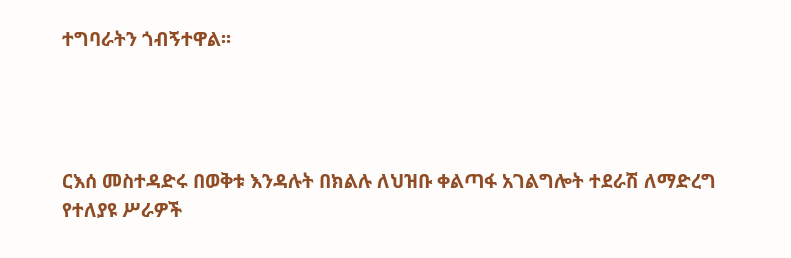ተግባራትን ጎብኝተዋል፡፡




ርእሰ መስተዳድሩ በወቅቱ እንዳሉት በክልሉ ለህዝቡ ቀልጣፋ አገልግሎት ተደራሽ ለማድረግ የተለያዩ ሥራዎች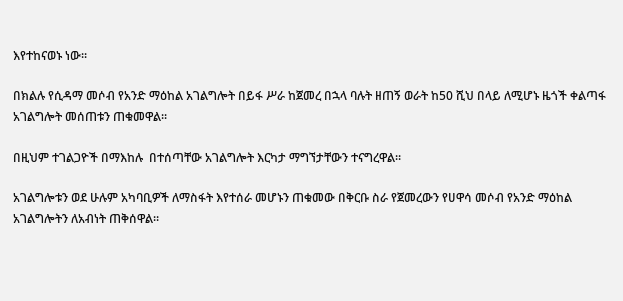እየተከናወኑ ነው፡፡

በክልሉ የሲዳማ መሶብ የአንድ ማዕከል አገልግሎት በይፋ ሥራ ከጀመረ በኋላ ባሉት ዘጠኝ ወራት ከ50 ሺህ በላይ ለሚሆኑ ዜጎች ቀልጣፋ አገልግሎት መሰጠቱን ጠቁመዋል፡፡

በዚህም ተገልጋዮች በማእከሉ  በተሰጣቸው አገልግሎት እርካታ ማግኘታቸውን ተናግረዋል።

አገልግሎቱን ወደ ሁሉም አካባቢዎች ለማስፋት እየተሰራ መሆኑን ጠቁመው በቅርቡ ስራ የጀመረውን የሀዋሳ መሶብ የአንድ ማዕከል አገልግሎትን ለአብነት ጠቅሰዋል።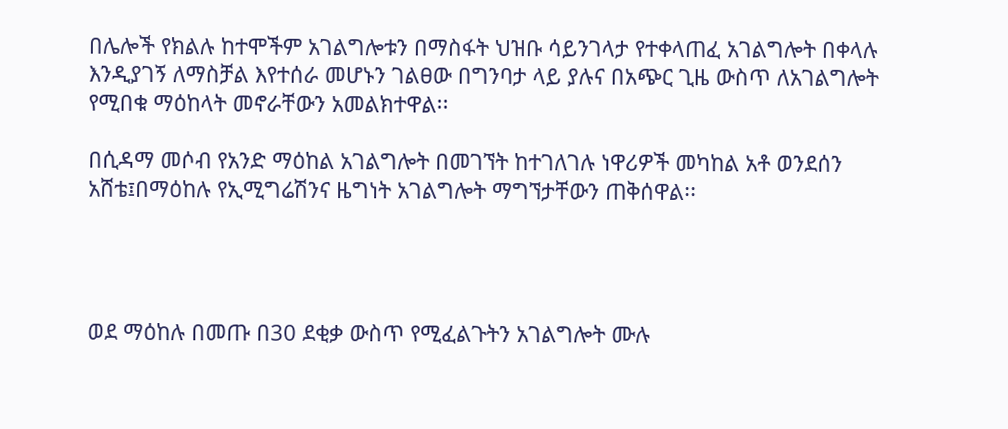በሌሎች የክልሉ ከተሞችም አገልግሎቱን በማስፋት ህዝቡ ሳይንገላታ የተቀላጠፈ አገልግሎት በቀላሉ እንዲያገኝ ለማስቻል እየተሰራ መሆኑን ገልፀው በግንባታ ላይ ያሉና በአጭር ጊዜ ውስጥ ለአገልግሎት የሚበቁ ማዕከላት መኖራቸውን አመልክተዋል፡፡

በሲዳማ መሶብ የአንድ ማዕከል አገልግሎት በመገኘት ከተገለገሉ ነዋሪዎች መካከል አቶ ወንደሰን አሸቴ፤በማዕከሉ የኢሚግሬሽንና ዜግነት አገልግሎት ማግኘታቸውን ጠቅሰዋል፡፡




ወደ ማዕከሉ በመጡ በ30 ደቂቃ ውስጥ የሚፈልጉትን አገልግሎት ሙሉ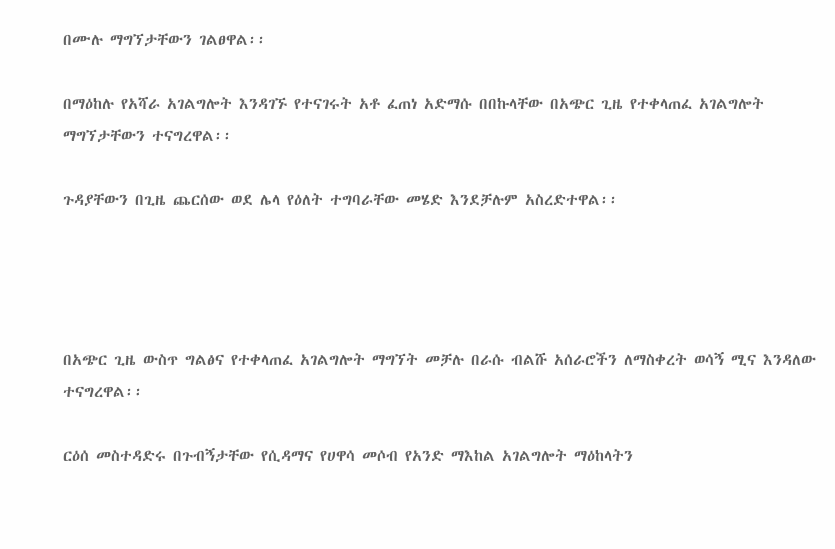በሙሉ ማግኘታቸውን ገልፀዋል፡፡

በማዕከሉ የአሻራ አገልግሎት እንዳገኙ የተናገሩት አቶ ፈጠነ አድማሱ በበኩላቸው በአጭር ጊዜ የተቀላጠፈ አገልግሎት ማግኘታቸውን ተናግረዋል፡፡

ጉዳያቸውን በጊዜ ጨርሰው ወደ ሌላ የዕለት ተግባራቸው መሄድ እንደቻሉም አስረድተዋል፡፡




በአጭር ጊዜ ውስጥ ግልፅና የተቀላጠፈ አገልግሎት ማግኘት መቻሉ በራሱ ብልሹ አሰራሮችን ለማስቀረት ወሳኝ ሚና እንዳለው ተናግረዋል፡፡

ርዕሰ መስተዳድሩ በጉብኝታቸው የሲዳማና የሀዋሳ መሶብ የአንድ ማእከል አገልግሎት ማዕከላትን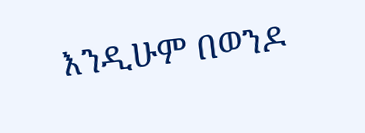እንዲሁም በወንዶ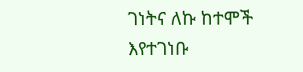ገነትና ለኩ ከተሞች እየተገነቡ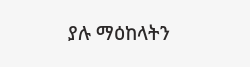ያሉ ማዕከላትን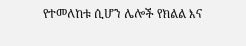የተመለከቱ ሲሆን ሌሎች የክልል እና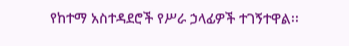የከተማ አስተዳደሮች የሥራ ኃላፊዎች ተገኝተዋል፡፡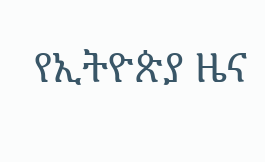የኢትዮጵያ ዜና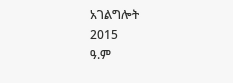አገልግሎት
2015
ዓ.ም